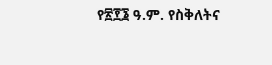የ፳፻፮ ዓ.ም. የስቅለትና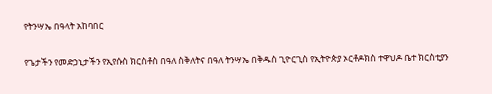የትንሣኤ በዓላት አከባበር

የጌታችን የመድኃኒታችን የኢየሱስ ክርስቶስ በዓለ ስቅለትና በዓለ ትንሣኤ በቅዱስ ጊዮርጊስ የኢትዮጵያ ኦርቶዶክስ ተዋህዶ ቤተ ክርስቲያን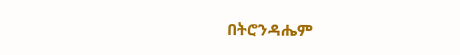በትሮንዳሔም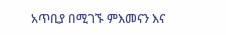አጥቢያ በሚገኙ ምእመናን እና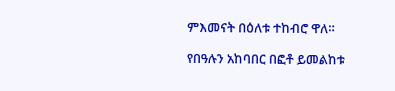ምእመናት በዕለቱ ተከብሮ ዋለ።

የበዓሉን አከባበር በፎቶ ይመልከቱ